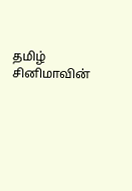தமிழ் சினிமாவின்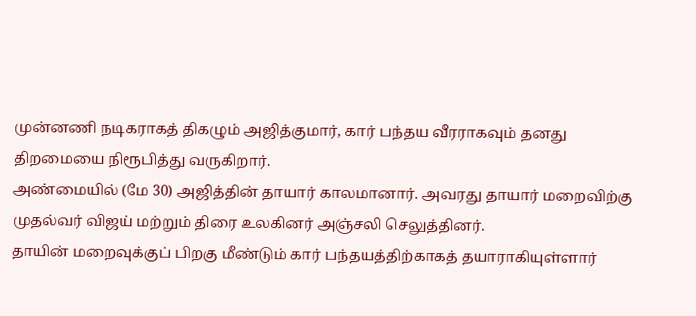முன்னணி நடிகராகத் திகழும் அஜித்குமார், கார் பந்தய வீரராகவும் தனது திறமையை நிரூபித்து வருகிறார்.
அண்மையில் (மே 30) அஜித்தின் தாயார் காலமானார். அவரது தாயார் மறைவிற்கு முதல்வர் விஜய் மற்றும் திரை உலகினர் அஞ்சலி செலுத்தினர்.
தாயின் மறைவுக்குப் பிறகு மீண்டும் கார் பந்தயத்திற்காகத் தயாராகியுள்ளார்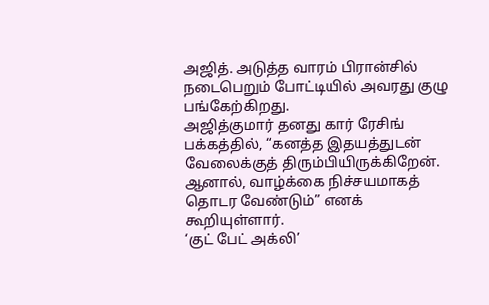அஜித். அடுத்த வாரம் பிரான்சில் நடைபெறும் போட்டியில் அவரது குழு பங்கேற்கிறது.
அஜித்குமார் தனது கார் ரேசிங் பக்கத்தில், “கனத்த இதயத்துடன் வேலைக்குத் திரும்பியிருக்கிறேன். ஆனால், வாழ்க்கை நிச்சயமாகத் தொடர வேண்டும்” எனக் கூறியுள்ளார்.
‘குட் பேட் அக்லி’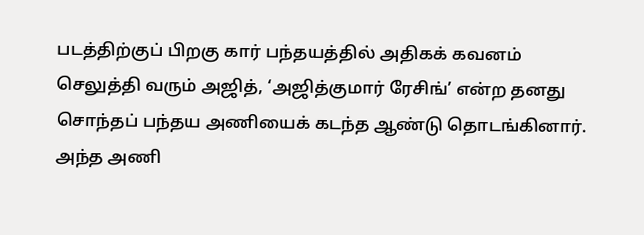படத்திற்குப் பிறகு கார் பந்தயத்தில் அதிகக் கவனம் செலுத்தி வரும் அஜித், ‘அஜித்குமார் ரேசிங்’ என்ற தனது சொந்தப் பந்தய அணியைக் கடந்த ஆண்டு தொடங்கினார்.
அந்த அணி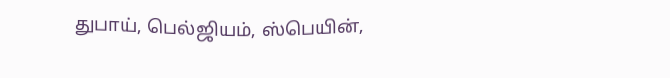துபாய், பெல்ஜியம், ஸ்பெயின்,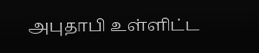அபுதாபி உள்ளிட்ட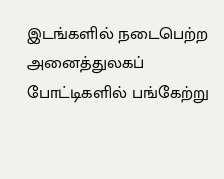இடங்களில் நடைபெற்ற அனைத்துலகப் போட்டிகளில் பங்கேற்று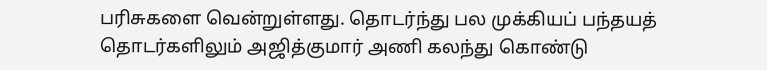பரிசுகளை வென்றுள்ளது. தொடர்ந்து பல முக்கியப் பந்தயத் தொடர்களிலும் அஜித்குமார் அணி கலந்து கொண்டு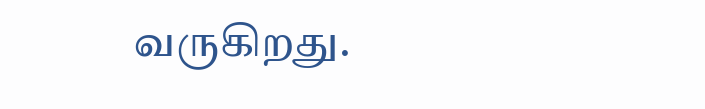வருகிறது.